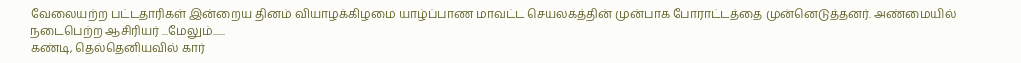வேலையற்ற பட்டதாரிகள் இன்றைய தினம் வியாழக்கிழமை யாழ்ப்பாண மாவட்ட செயலகத்தின் முன்பாக போராட்டத்தை முன்னெடுத்தனர். அண்மையில் நடைபெற்ற ஆசிரியர் ...மேலும்......
கண்டி, தெல்தெனியவில் கார்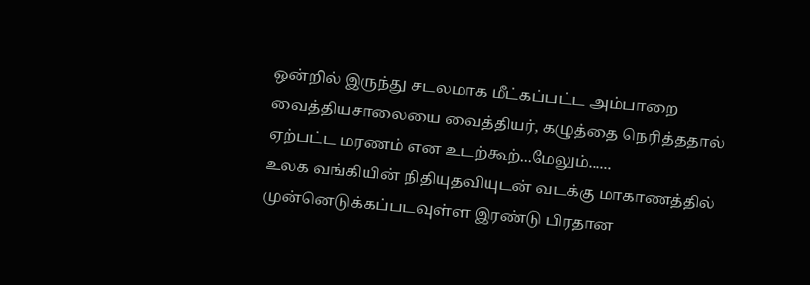ஒன்றில் இருந்து சடலமாக மீட்கப்பட்ட அம்பாறை வைத்தியசாலையை வைத்தியர், கழுத்தை நெரித்ததால் ஏற்பட்ட மரணம் என உடற்கூற்...மேலும்......
உலக வங்கியின் நிதியுதவியுடன் வடக்கு மாகாணத்தில் முன்னெடுக்கப்படவுள்ள இரண்டு பிரதான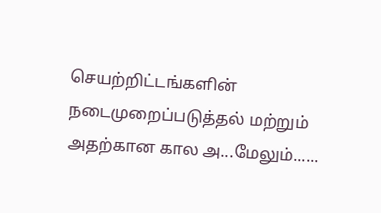செயற்றிட்டங்களின் நடைமுறைப்படுத்தல் மற்றும் அதற்கான கால அ...மேலும்......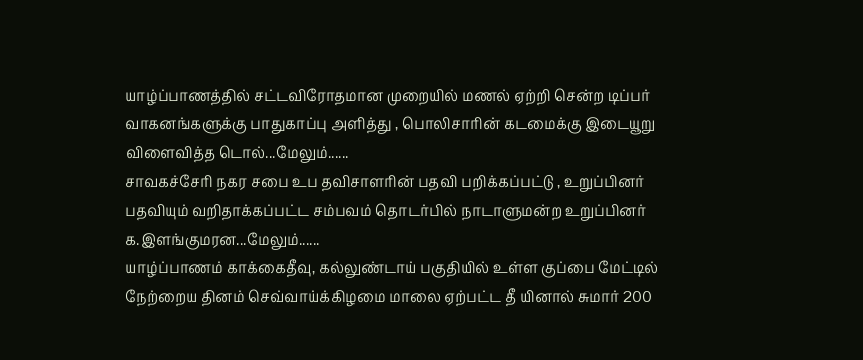யாழ்ப்பாணத்தில் சட்டவிரோதமான முறையில் மணல் ஏற்றி சென்ற டிப்பர் வாகனங்களுக்கு பாதுகாப்பு அளித்து , பொலிசாரின் கடமைக்கு இடையூறு விளைவித்த டொல்...மேலும்......
சாவகச்சேரி நகர சபை உப தவிசாளரின் பதவி பறிக்கப்பட்டு , உறுப்பினர் பதவியும் வறிதாக்கப்பட்ட சம்பவம் தொடர்பில் நாடாளுமன்ற உறுப்பினர் க.இளங்குமரன...மேலும்......
யாழ்ப்பாணம் காக்கைதீவு, கல்லுண்டாய் பகுதியில் உள்ள குப்பை மேட்டில் நேற்றைய தினம் செவ்வாய்க்கிழமை மாலை ஏற்பட்ட தீ யினால் சுமார் 200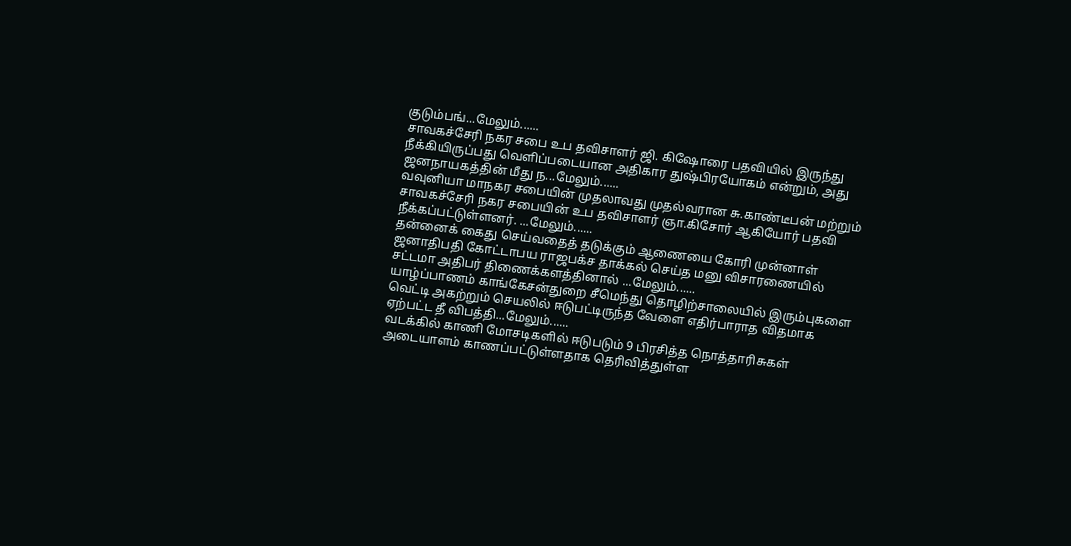குடும்பங்...மேலும்......
சாவகச்சேரி நகர சபை உப தவிசாளர் ஜி. கிஷோரை பதவியில் இருந்து நீக்கியிருப்பது வெளிப்படையான அதிகார துஷ்பிரயோகம் என்றும், அது ஜனநாயகத்தின் மீது ந...மேலும்......
வவுனியா மாநகர சபையின் முதலாவது முதல்வரான சு.காண்டீபன் மற்றும் சாவகச்சேரி நகர சபையின் உப தவிசாளர் ஞா.கிசோர் ஆகியோர் பதவி நீக்கப்பட்டுள்ளனர். ...மேலும்......
தன்னைக் கைது செய்வதைத் தடுக்கும் ஆணையை கோரி முன்னாள் ஜனாதிபதி கோட்டாபய ராஜபக்ச தாக்கல் செய்த மனு விசாரணையில் சட்டமா அதிபர் திணைக்களத்தினால் ...மேலும்......
யாழ்ப்பாணம் காங்கேசன்துறை சீமெந்து தொழிற்சாலையில் இரும்புகளை வெட்டி அகற்றும் செயலில் ஈடுபட்டிருந்த வேளை எதிர்பாராத விதமாக ஏற்பட்ட தீ விபத்தி...மேலும்......
வடக்கில் காணி மோசடிகளில் ஈடுபடும் 9 பிரசித்த நொத்தாரிசுகள் அடையாளம் காணப்பட்டுள்ளதாக தெரிவித்துள்ள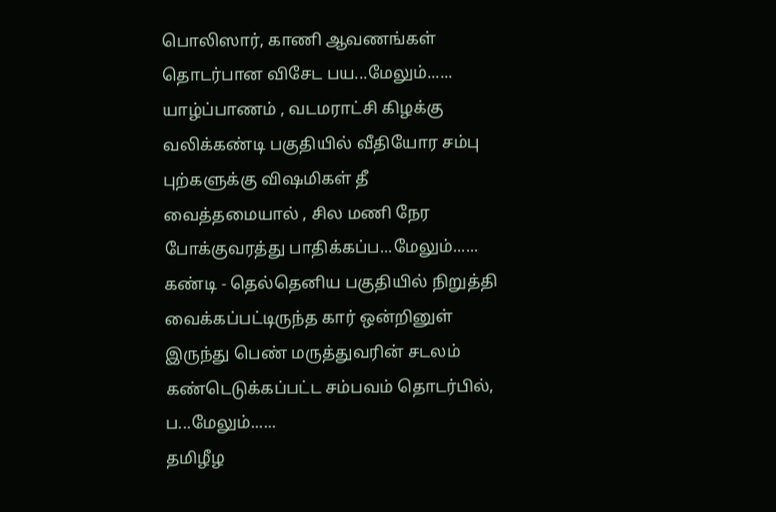பொலிஸார், காணி ஆவணங்கள் தொடர்பான விசேட பய...மேலும்......
யாழ்ப்பாணம் , வடமராட்சி கிழக்கு வலிக்கண்டி பகுதியில் வீதியோர சம்பு புற்களுக்கு விஷமிகள் தீ வைத்தமையால் , சில மணி நேர போக்குவரத்து பாதிக்கப்ப...மேலும்......
கண்டி - தெல்தெனிய பகுதியில் நிறுத்தி வைக்கப்பட்டிருந்த கார் ஒன்றினுள் இருந்து பெண் மருத்துவரின் சடலம் கண்டெடுக்கப்பட்ட சம்பவம் தொடர்பில், ப...மேலும்......
தமிழீழ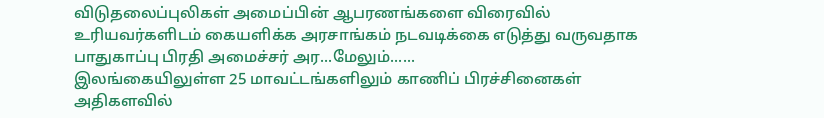விடுதலைப்புலிகள் அமைப்பின் ஆபரணங்களை விரைவில் உரியவர்களிடம் கையளிக்க அரசாங்கம் நடவடிக்கை எடுத்து வருவதாக பாதுகாப்பு பிரதி அமைச்சர் அர...மேலும்......
இலங்கையிலுள்ள 25 மாவட்டங்களிலும் காணிப் பிரச்சினைகள் அதிகளவில்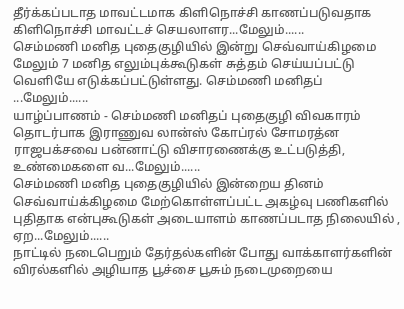தீர்க்கப்படாத மாவட்டமாக கிளிநொச்சி காணப்படுவதாக கிளிநொச்சி மாவட்டச் செயலாளர...மேலும்......
செம்மணி மனித புதைகுழியில் இன்று செவ்வாய்கிழமை மேலும் 7 மனித எலும்புக்கூடுகள் சுத்தம் செய்யப்பட்டு வெளியே எடுக்கப்பட்டுள்ளது. செம்மணி மனிதப் ...மேலும்......
யாழ்ப்பாணம் - செம்மணி மனிதப் புதைகுழி விவகாரம் தொடர்பாக இராணுவ லான்ஸ் கோப்ரல் சோமரத்ன ராஜபக்சவை பன்னாட்டு விசாரணைக்கு உட்படுத்தி, உண்மைகளை வ...மேலும்......
செம்மணி மனித புதைகுழியில் இன்றைய தினம் செவ்வாய்க்கிழமை மேற்கொள்ளப்பட்ட அகழ்வு பணிகளில் புதிதாக என்புகூடுகள் அடையாளம் காணப்படாத நிலையில் , ஏற...மேலும்......
நாட்டில் நடைபெறும் தேர்தல்களின் போது வாக்காளர்களின் விரல்களில் அழியாத பூச்சை பூசும் நடைமுறையை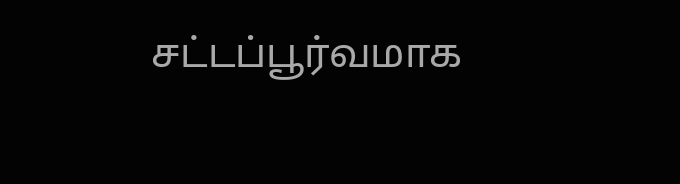சட்டப்பூர்வமாக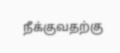நீக்குவதற்கு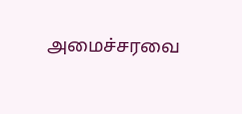அமைச்சரவை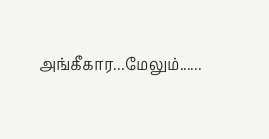அங்கீகார...மேலும்......